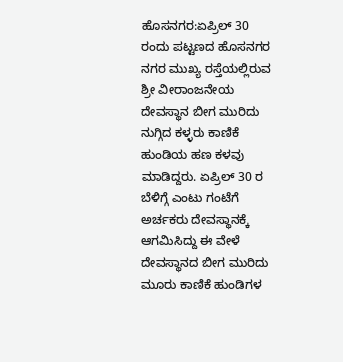ಹೊಸನಗರ:ಏಪ್ರಿಲ್ 30 ರಂದು ಪಟ್ಟಣದ ಹೊಸನಗರ ನಗರ ಮುಖ್ಯ ರಸ್ತೆಯಲ್ಲಿರುವ ಶ್ರೀ ವೀರಾಂಜನೇಯ ದೇವಸ್ಥಾನ ಬೀಗ ಮುರಿದು ನುಗ್ಗಿದ ಕಳ್ಳರು ಕಾಣಿಕೆ ಹುಂಡಿಯ ಹಣ ಕಳವು ಮಾಡಿದ್ದರು. ಏಪ್ರಿಲ್ 30 ರ ಬೆಳಿಗ್ಗೆ ಎಂಟು ಗಂಟೆಗೆ ಅರ್ಚಕರು ದೇವಸ್ಥಾನಕ್ಕೆ ಆಗಮಿಸಿದ್ದು ಈ ವೇಳೆ ದೇವಸ್ಥಾನದ ಬೀಗ ಮುರಿದು ಮೂರು ಕಾಣಿಕೆ ಹುಂಡಿಗಳ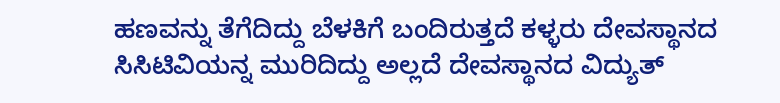ಹಣವನ್ನು ತೆಗೆದಿದ್ದು ಬೆಳಕಿಗೆ ಬಂದಿರುತ್ತದೆ ಕಳ್ಳರು ದೇವಸ್ಥಾನದ ಸಿಸಿಟಿವಿಯನ್ನ ಮುರಿದಿದ್ದು ಅಲ್ಲದೆ ದೇವಸ್ಥಾನದ ವಿದ್ಯುತ್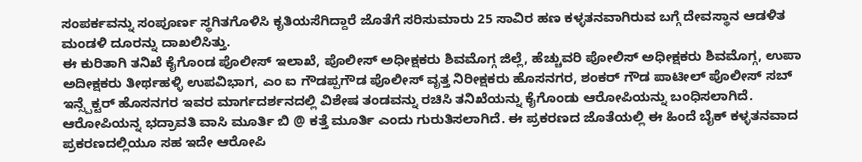ಸಂಪರ್ಕವನ್ನು ಸಂಪೂರ್ಣ ಸ್ಥಗಿತಗೊಳಿಸಿ ಕೃತಿಯಸೆಗಿದ್ದಾರೆ ಜೊತೆಗೆ ಸರಿಸುಮಾರು 25 ಸಾವಿರ ಹಣ ಕಳ್ಳತನವಾಗಿರುವ ಬಗ್ಗೆ ದೇವಸ್ಥಾನ ಆಡಳಿತ ಮಂಡಳಿ ದೂರನ್ನು ದಾಖಲಿಸಿತ್ತು.
ಈ ಕುರಿತಾಗಿ ತನಿಖೆ ಕೈಗೊಂಡ ಪೊಲೀಸ್ ಇಲಾಖೆ, ಪೊಲೀಸ್ ಅಧೀಕ್ಷಕರು ಶಿವಮೊಗ್ಗ ಜಿಲ್ಲೆ, ಹೆಚ್ಚುವರಿ ಪೋಲಿಸ್ ಅಧೀಕ್ಷಕರು ಶಿವಮೊಗ್ಗ, ಉಪಾ ಅದೀಕ್ಷಕರು ತೀರ್ಥಹಳ್ಳಿ ಉಪವಿಭಾಗ, ಎಂ ಐ ಗೌಡಪ್ಪಗೌಡ ಪೊಲೀಸ್ ವೃತ್ತ ನಿರೀಕ್ಷಕರು ಹೊಸನಗರ, ಶಂಕರ್ ಗೌಡ ಪಾಟೀಲ್ ಪೊಲೀಸ್ ಸಬ್ ಇನ್ಸ್ಪೆಕ್ಟರ್ ಹೊಸನಗರ ಇವರ ಮಾರ್ಗದರ್ಶನದಲ್ಲಿ ವಿಶೇಷ ತಂಡವನ್ನು ರಚಿಸಿ ತನಿಖೆಯನ್ನು ಕೈಗೊಂಡು ಆರೋಪಿಯನ್ನು ಬಂಧಿಸಲಾಗಿದೆ.
ಆರೋಪಿಯನ್ನ ಭದ್ರಾವತಿ ವಾಸಿ ಮೂರ್ತಿ ಬಿ @ ಕತ್ತೆ ಮೂರ್ತಿ ಎಂದು ಗುರುತಿಸಲಾಗಿದೆ. ಈ ಪ್ರಕರಣದ ಜೊತೆಯಲ್ಲಿ ಈ ಹಿಂದೆ ಬೈಕ್ ಕಳ್ಳತನವಾದ ಪ್ರಕರಣದಲ್ಲಿಯೂ ಸಹ ಇದೇ ಆರೋಪಿ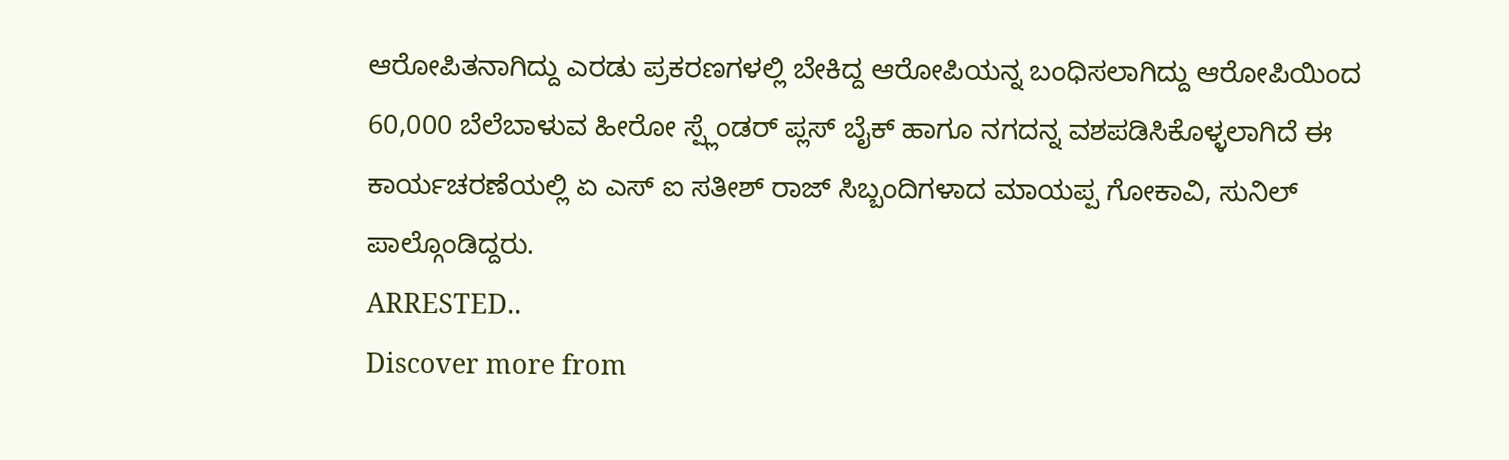ಆರೋಪಿತನಾಗಿದ್ದು ಎರಡು ಪ್ರಕರಣಗಳಲ್ಲಿ ಬೇಕಿದ್ದ ಆರೋಪಿಯನ್ನ ಬಂಧಿಸಲಾಗಿದ್ದು ಆರೋಪಿಯಿಂದ 60,000 ಬೆಲೆಬಾಳುವ ಹೀರೋ ಸ್ಪ್ಲೆಂಡರ್ ಪ್ಲಸ್ ಬೈಕ್ ಹಾಗೂ ನಗದನ್ನ ವಶಪಡಿಸಿಕೊಳ್ಳಲಾಗಿದೆ ಈ ಕಾರ್ಯಚರಣೆಯಲ್ಲಿ ಏ ಎಸ್ ಐ ಸತೀಶ್ ರಾಜ್ ಸಿಬ್ಬಂದಿಗಳಾದ ಮಾಯಪ್ಪ ಗೋಕಾವಿ, ಸುನಿಲ್ ಪಾಲ್ಗೊಂಡಿದ್ದರು.
ARRESTED..
Discover more from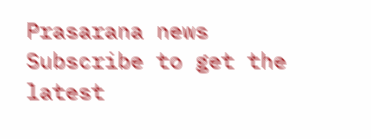Prasarana news
Subscribe to get the latest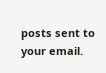posts sent to your email.